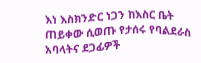እነ እስክንድር ነጋን ከእስር ቤት ጠይቀው ሲወጡ የታሰሩ የባልደራስ አባላትና ደጋፊዎች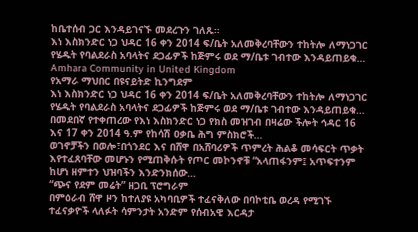ከቤተሰብ ጋር እንዳይገናኙ መደረጉን ገለጹ።
እነ እስክንድር ነጋ ህዳር 16 ቀን 2014 ፍ/ቤት አለመቅረባቸውን ተከትሎ ለማነጋገር የሄዱት የባልደራስ አባላትና ደጋፊዎች ከጅምሩ ወደ ማ/ቤቱ ገብተው እንዳይጠይቁ…
Amhara Community in United Kingdom
የአማራ ማህበር በዩናይትድ ኪንግደም
እነ እስክንድር ነጋ ህዳር 16 ቀን 2014 ፍ/ቤት አለመቅረባቸውን ተከትሎ ለማነጋገር የሄዱት የባልደራስ አባላትና ደጋፊዎች ከጅምሩ ወደ ማ/ቤቱ ገብተው እንዳይጠይቁ…
በመደበኛ የተቀጠረው የእነ እስክንድር ነጋ የክስ መዝገብ በዛሬው ችሎት ኅዳር 16 እና 17 ቀን 2014 ዓ.ም የከሳሽ ዐቃቤ ሕግ ምስክሮች…
ወገኖቻችን በወሎ፣በጎንደር እና በሸዋ በአሸባሪዎች ጥምረት ሕልቆ መሳፍርት ጥቃት እየተፈጸባቸው መሆኑን የሚጠቅሱት የጦር መኮንኖቹ “አላጠፋንም፤ አጥፍተንም ከሆነ ዘምተን ህዝባችን እንድንክሰው…
“ጭና የደም መሬት” ዘጋቢ ፕሮግራም
በምዕራብ ሸዋ ዞን ከተለያዩ አካባቢዎች ተፈናቅለው በባኮቲቤ ወረዳ የሚገኙ ተፈናቃዮች ላለፉት ሳምንታት አንድም የሰብአዊ እርዳታ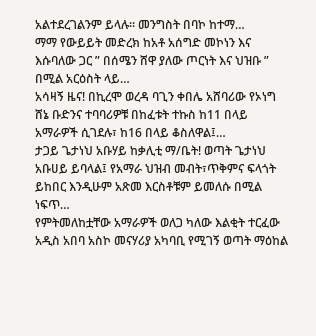አልተደረገልንም ይላሉ። መንግስት በባኮ ከተማ…
ማማ የውይይት መድረክ ከአቶ አሰግድ መኮነን እና እሱባለው ጋር ” በሰሜን ሸዋ ያለው ጦርነት እና ህዝቡ ” በሚል አርዕስት ላይ…
አሳዛኝ ዜና! በኪረሞ ወረዳ ባጊን ቀበሌ አሸባሪው የኦነግ ሸኔ ቡድንና ተባባሪዎቹ በከፈቱት ተኩስ ከ11 በላይ አማራዎች ሲገደሉ፣ ከ16 በላይ ቆስለዋል፤…
ታጋይ ጌታነህ አቡሃይ ከቃሊቲ ማ/ቤት! ወጣት ጌታነህ አቡሀይ ይባላል፤ የአማራ ህዝብ መብት፣ጥቅምና ፍላጎት ይከበር እንዲሁም አጽመ እርስቶቹም ይመለሱ በሚል ነፍጥ…
የምትመለከቷቸው አማራዎች ወለጋ ካለው እልቂት ተርፈው አዲስ አበባ አስኮ መናሃሪያ አካባቢ የሚገኝ ወጣት ማዕከል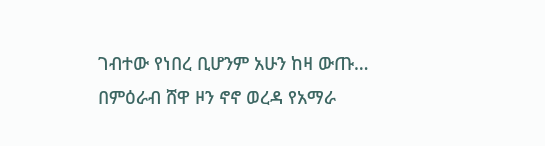ገብተው የነበረ ቢሆንም አሁን ከዛ ውጡ…
በምዕራብ ሸዋ ዞን ኖኖ ወረዳ የአማራ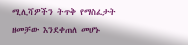ሚሊሻዎችን ትጥቅ የማስፈታት ዘመቻው እንደቀጠለ መሆኑ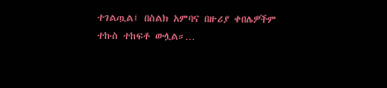ተገልጧል፤ በስልክ አምባና በዙሪያ ቀበሌዎችም ተኩስ ተከፍቶ ውሏል።…